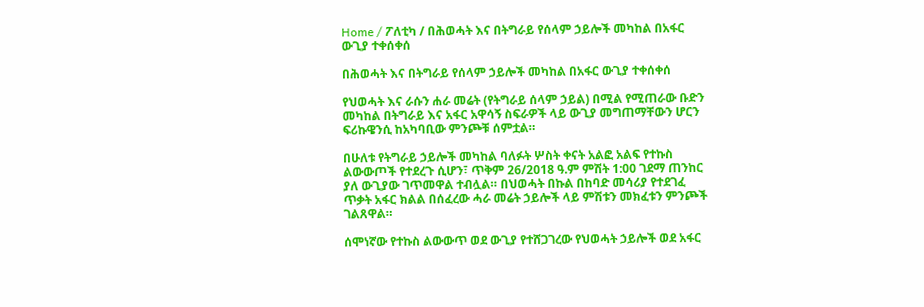Home / ፖለቲካ / በሕወሓት እና በትግራይ የሰላም ኃይሎች መካከል በአፋር ውጊያ ተቀሰቀሰ

በሕወሓት እና በትግራይ የሰላም ኃይሎች መካከል በአፋር ውጊያ ተቀሰቀሰ

የህወሓት እና ራሱን ሐራ መሬት (የትግራይ ሰላም ኃይል) በሚል የሚጠራው ቡድን መካከል በትግራይ እና አፋር አዋሳኝ ስፍራዎች ላይ ውጊያ መግጠማቸውን ሆርን ፍሪኩዌንሲ ከአካባቢው ምንጮቹ ሰምቷል።

በሁለቱ የትግራይ ኃይሎች መካከል ባለፉት ሦስት ቀናት አልፎ አልፍ የተኩስ ልውውጦች የተደረጉ ሲሆን፣ ጥቅም 26/2018 ዓ.ም ምሽት 1:00 ገደማ ጠንከር ያለ ውጊያው ገጥመዋል ተብሏል። በህወሓት በኩል በከባድ መሳሪያ የተደገፈ ጥቃት አፋር ክልል በሰፈረው ሓራ መሬት ኃይሎች ላይ ምሽቱን መክፈቱን ምንጮች ገልጸዋል።

ሰሞነኛው የተኩስ ልውውጥ ወደ ውጊያ የተሸጋገረው የህወሓት ኃይሎች ወደ አፋር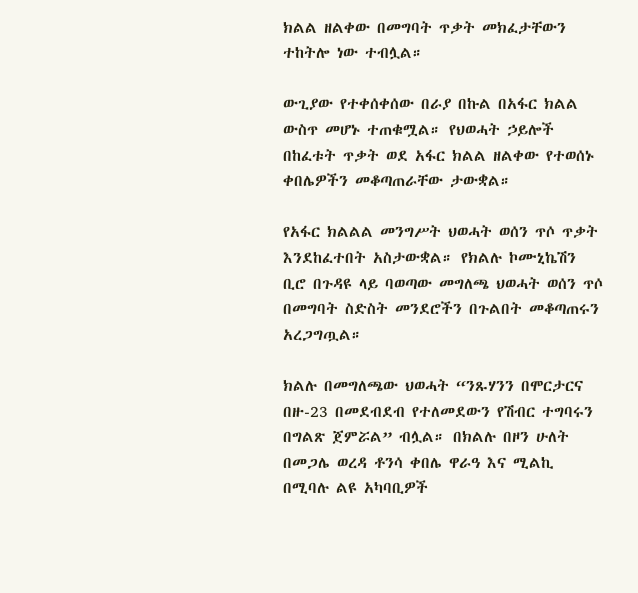ክልል ዘልቀው በመግባት ጥቃት መክፈታቸውን ተከትሎ ነው ተብሏል።

ውጊያው የተቀሰቀሰው በራያ በኩል በአፋር ክልል ውስጥ መሆኑ ተጠቁሟል። የህወሓት ኃይሎች በከፈቱት ጥቃት ወደ አፋር ክልል ዘልቀው የተወሰኑ ቀበሌዎችን መቆጣጠራቸው ታውቋል።

የአፋር ክልልል መንግሥት ህወሓት ወሰን ጥሶ ጥቃት እንደከፈተበት አስታውቋል። የክልሉ ኮሙኒኬሽን ቢሮ በጉዳዩ ላይ ባወጣው መግለጫ ህወሓት ወሰን ጥሶ በመግባት ስድስት መንደሮችን በጉልበት መቆጣጠሩን አረጋግጧል።

ክልሉ በመግለጫው ህወሓት “ንጹሃንን በሞርታርና በዙ-23 በመደብደብ የተለመደውን የሽብር ተግባሩን በግልጽ ጀምሯል” ብሏል። በክልሉ በዞን ሁለት በመጋሌ ወረዳ ቶንሳ ቀበሌ ዋራዓ እና ሚልኪ በሚባሉ ልዩ አካባቢዎች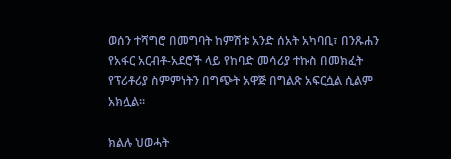ወሰን ተሻግሮ በመግባት ከምሽቱ አንድ ሰአት አካባቢ፣ በንጹሐን የአፋር አርብቶ-አደሮች ላይ የከባድ መሳሪያ ተኩስ በመክፈት የፕሪቶሪያ ስምምነትን በግጭት አዋጅ በግልጽ አፍርሷል ሲልም አክሏል።

ክልሉ ህወሓት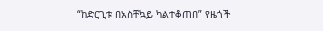“ከድርጊቱ በአስቸኳይ ካልተቆጠበ” የዜጎች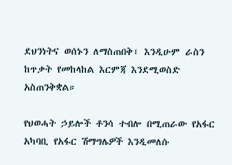ደህንነትና ወሰኑን ለማስጠበቅ፣ እንዲሁም ራስን ከጥቃት የመከላከል እርምጃ እንደሚወስድ አስጠንቅቋል።

የህወሓት ኃይሎች ቶንሳ ተብሎ በሚጠራው የአፋር አካባቢ የአፋር ሽማግሌዎች እንዲመለሱ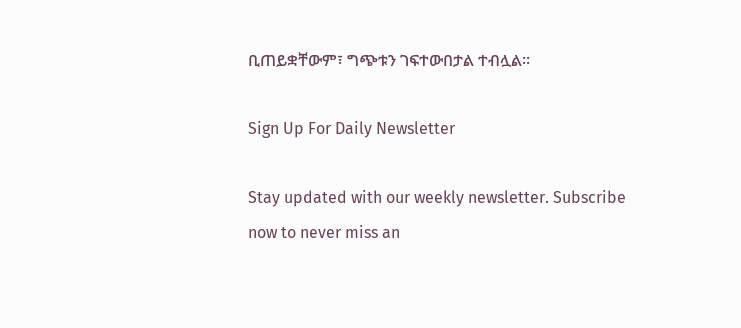ቢጠይቋቸውም፣ ግጭቱን ገፍተውበታል ተብሏል።

Sign Up For Daily Newsletter

Stay updated with our weekly newsletter. Subscribe now to never miss an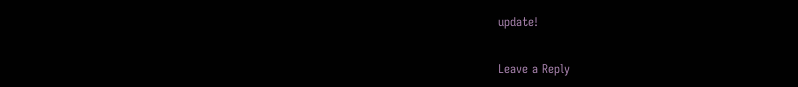update!

Leave a Reply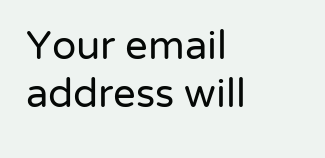Your email address will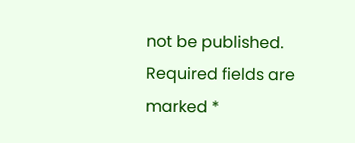not be published. Required fields are marked *